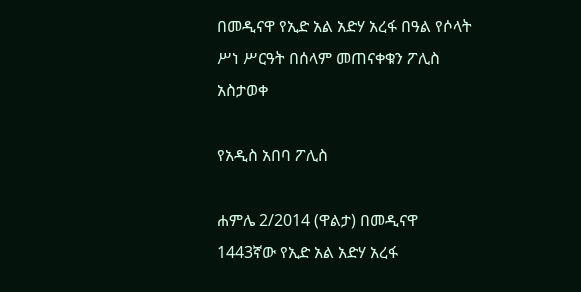በመዲናዋ የኢድ አል አድሃ አረፋ በዓል የሶላት ሥነ ሥርዓት በሰላም መጠናቀቁን ፖሊስ አስታወቀ

የአዲስ አበባ ፖሊስ

ሐምሌ 2/2014 (ዋልታ) በመዲናዋ 1443ኛው የኢድ አል አድሃ አረፋ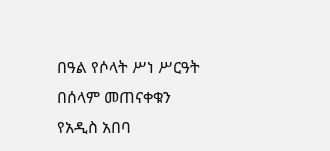በዓል የሶላት ሥነ ሥርዓት በሰላም መጠናቀቁን የአዲስ አበባ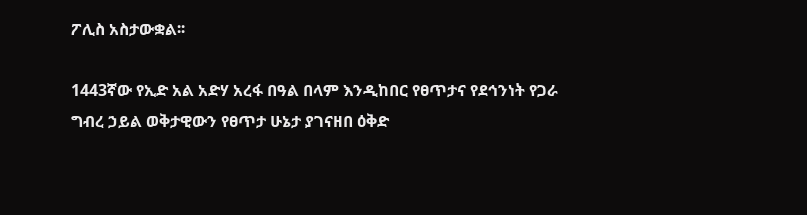ፖሊስ አስታውቋል፡፡

1443ኛው የኢድ አል አድሃ አረፋ በዓል በላም እንዲከበር የፀጥታና የደኅንነት የጋራ ግብረ ኃይል ወቅታዊውን የፀጥታ ሁኔታ ያገናዘበ ዕቅድ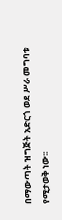በማውጣት ዝግጅት አድርጎ ወደ ሥራ መግባቱ የሚታወቅ ነው፡፡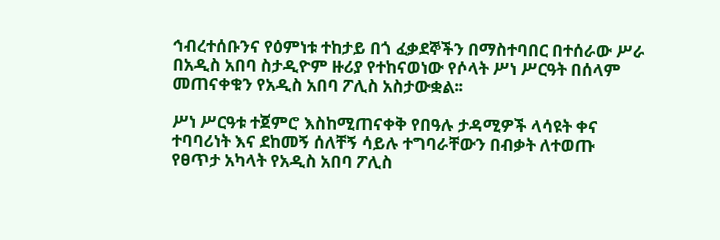ኅብረተሰቡንና የዕምነቱ ተከታይ በጎ ፈቃደኞችን በማስተባበር በተሰራው ሥራ በአዲስ አበባ ስታዲዮም ዙሪያ የተከናወነው የሶላት ሥነ ሥርዓት በሰላም መጠናቀቁን የአዲስ አበባ ፖሊስ አስታውቋል፡፡

ሥነ ሥርዓቱ ተጀምሮ እስከሚጠናቀቅ የበዓሉ ታዳሚዎች ላሳዩት ቀና ተባባሪነት እና ደከመኝ ሰለቸኝ ሳይሉ ተግባራቸውን በብቃት ለተወጡ የፀጥታ አካላት የአዲስ አበባ ፖሊስ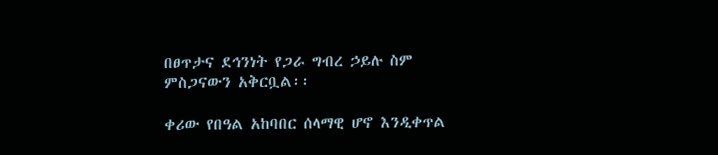በፀጥታና ደኅንነት የጋራ ግብረ ኃይሉ ስም ምስጋናውን አቅርቧል፡፡

ቀሪው የበዓል አከባበር ሰላማዊ ሆኖ እንዲቀጥል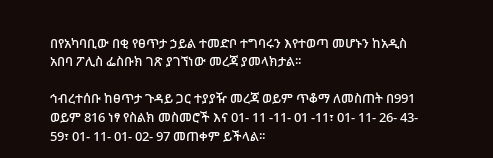በየአካባቢው በቂ የፀጥታ ኃይል ተመድቦ ተግባሩን እየተወጣ መሆኑን ከአዲስ አበባ ፖሊስ ፌስቡክ ገጽ ያገኘነው መረጃ ያመላክታል፡፡

ኅብረተሰቡ ከፀጥታ ጉዳይ ጋር ተያያዥ መረጃ ወይም ጥቆማ ለመስጠት በ991 ወይም 816 ነፃ የስልክ መስመሮች እና 01- 11 -11- 01 -11፣ 01- 11- 26- 43- 59፣ 01- 11- 01- 02- 97 መጠቀም ይችላል፡፡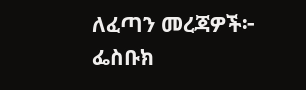ለፈጣን መረጃዎች፦
ፌስቡክ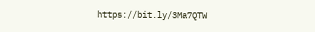https://bit.ly/3Ma7QTW